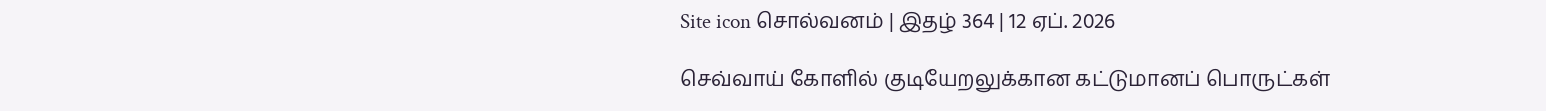Site icon சொல்வனம் | இதழ் 364 | 12 ஏப். 2026

செவ்வாய் கோளில் குடியேறலுக்கான கட்டுமானப் பொருட்கள்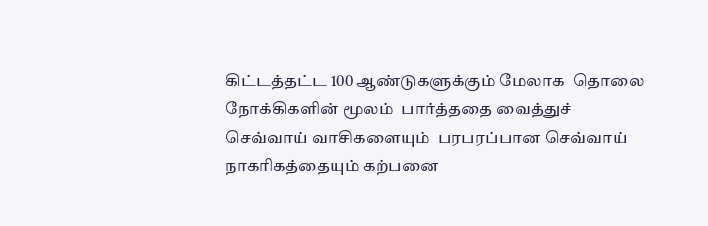கிட்டத்தட்ட 100 ஆண்டுகளுக்கும் மேலாக  தொலை நோக்கிகளின் மூலம்  பார்த்ததை வைத்துச் செவ்வாய் வாசிகளையும்  பரபரப்பான செவ்வாய் நாகரிகத்தையும் கற்பனை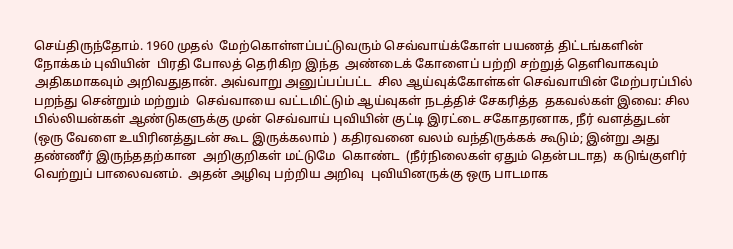செய்திருந்தோம். 1960 முதல்  மேற்கொள்ளப்பட்டுவரும் செவ்வாய்க்கோள் பயணத் திட்டங்களின் நோக்கம் புவியின்  பிரதி போலத் தெரிகிற இந்த  அண்டைக் கோளைப் பற்றி சற்றுத் தெளிவாகவும் அதிகமாகவும் அறிவதுதான். அவ்வாறு அனுப்பப்பட்ட  சில ஆய்வுக்கோள்கள் செவ்வாயின் மேற்பரப்பில் பறந்து சென்றும் மற்றும்  செவ்வாயை வட்டமிட்டும் ஆய்வுகள் நடத்திச் சேகரித்த  தகவல்கள் இவை: சில  பில்லியன்கள் ஆண்டுகளுக்கு முன் செவ்வாய் புவியின் குட்டி இரட்டை சகோதரனாக, நீர் வளத்துடன் (ஒரு வேளை உயிரினத்துடன் கூட இருக்கலாம் ) கதிரவனை வலம் வந்திருக்கக் கூடும்; இன்று அது தண்ணீர் இருந்ததற்கான  அறிகுறிகள் மட்டுமே  கொண்ட  (நீர்நிலைகள் ஏதும் தென்படாத)  கடுங்குளிர் வெற்றுப் பாலைவனம்.  அதன் அழிவு பற்றிய அறிவு  புவியினருக்கு ஒரு பாடமாக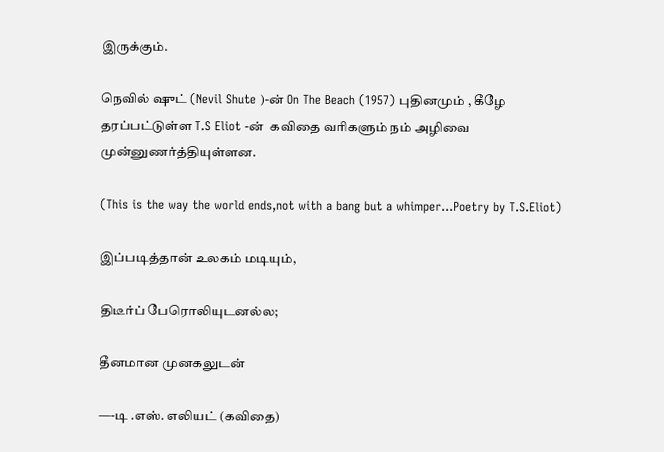இருக்கும்.

நெவில் ஷுட் (Nevil Shute )-ன் On The Beach (1957) புதினமும் , கீழே தரப்பட்டுள்ள T.S Eliot -ன்  கவிதை வரிகளும் நம் அழிவை முன்னுணர்த்தியுள்ளன.

(This is the way the world ends,not with a bang but a whimper…Poetry by T.S.Eliot)

இப்படித்தான் உலகம் மடியும்,

திடீர்ப் பேரொலியுடனல்ல;

தீனமான முனகலுடன்

—-டி .எஸ். எலியட் (கவிதை)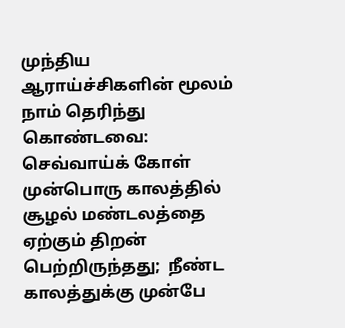முந்திய ஆராய்ச்சிகளின் மூலம் நாம் தெரிந்து கொண்டவை: செவ்வாய்க் கோள் முன்பொரு காலத்தில் சூழல் மண்டலத்தை ஏற்கும் திறன் பெற்றிருந்தது;  நீண்ட காலத்துக்கு முன்பே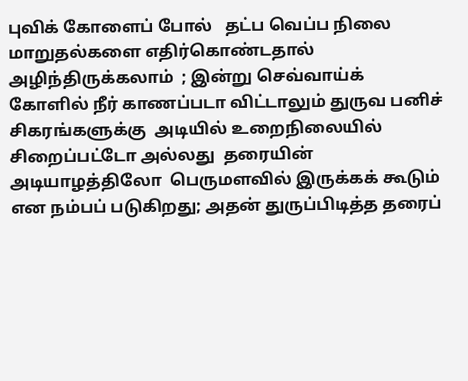புவிக் கோளைப் போல்   தட்ப வெப்ப நிலை மாறுதல்களை எதிர்கொண்டதால் அழிந்திருக்கலாம்  ; இன்று செவ்வாய்க் கோளில் நீர் காணப்படா விட்டாலும் துருவ பனிச் சிகரங்களுக்கு  அடியில் உறைநிலையில்  சிறைப்பட்டோ அல்லது  தரையின் அடியாழத்திலோ  பெருமளவில் இருக்கக் கூடும் என நம்பப் படுகிறது; அதன் துருப்பிடித்த தரைப்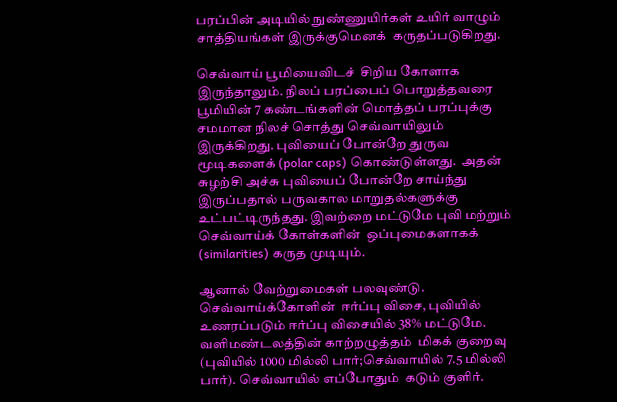பரப்பின் அடியில் நுண்ணுயிர்கள் உயிர் வாழும் சாத்தியங்கள் இருக்குமெனக்  கருதப்படுகிறது.

செவ்வாய் பூமியைவிடச்  சிறிய கோளாக இருந்தாலும். நிலப் பரப்பைப் பொறுத்தவரை பூமியின் 7 கண்டங்களின் மொத்தப் பரப்புக்கு சமமான நிலச் சொத்து செவ்வாயிலும் இருக்கிறது. புவியைப் போன்றே துருவ மூடிகளைக் (polar caps) கொண்டுள்ளது.  அதன் சுழற்சி அச்சு புவியைப் போன்றே சாய்ந்து இருப்பதால் பருவகால மாறுதல்களுக்கு உட்பட்டிருந்தது. இவற்றை மட்டுமே புவி மற்றும் செவ்வாய்க் கோள்களின்  ஒப்புமைகளாகக் (similarities) கருத முடியும்.

ஆனால் வேற்றுமைகள் பலவுண்டு. செவ்வாய்க்கோளின்  ஈர்ப்பு விசை, புவியில் உணரப்படும் ஈர்ப்பு விசையில் 38% மட்டுமே. வளிமண்டலத்தின் காற்றழுத்தம்  மிகக் குறைவு (புவியில் 1000 மில்லி பார்;செவ்வாயில் 7.5 மில்லி பார்). செவ்வாயில் எப்போதும்  கடும் குளிர்.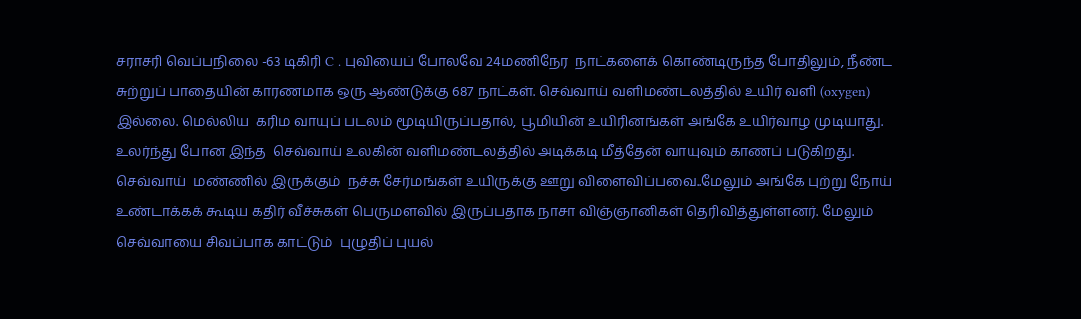சராசரி வெப்பநிலை -63 டிகிரி C . புவியைப் போலவே 24மணிநேர  நாட்களைக் கொண்டிருந்த போதிலும், நீண்ட  சுற்றுப் பாதையின் காரணமாக ஒரு ஆண்டுக்கு 687 நாட்கள். செவ்வாய் வளிமண்டலத்தில் உயிர் வளி (oxygen) இல்லை. மெல்லிய  கரிம வாயுப் படலம் மூடியிருப்பதால், பூமியின் உயிரினங்கள் அங்கே உயிர்வாழ முடியாது. உலர்ந்து போன இந்த  செவ்வாய் உலகின் வளிமண்டலத்தில் அடிக்கடி மீத்தேன் வாயுவும் காணப் படுகிறது. செவ்வாய்  மண்ணில் இருக்கும்  நச்சு சேர்மங்கள் உயிருக்கு ஊறு விளைவிப்பவை..மேலும் அங்கே புற்று நோய் உண்டாக்கக் கூடிய கதிர் வீச்சுகள் பெருமளவில் இருப்பதாக நாசா விஞ்ஞானிகள் தெரிவித்துள்ளனர். மேலும் செவ்வாயை சிவப்பாக காட்டும்  புழுதிப் புயல்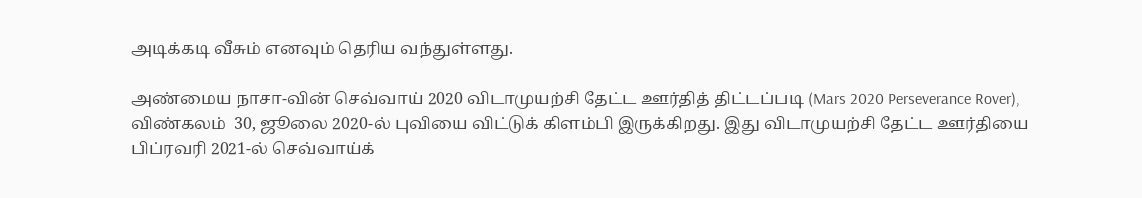அடிக்கடி வீசும் எனவும் தெரிய வந்துள்ளது.

அண்மைய நாசா-வின் செவ்வாய் 2020 விடாமுயற்சி தேட்ட ஊர்தித் திட்டப்படி (Mars 2020 Perseverance Rover), விண்கலம்  30, ஜூலை 2020-ல் புவியை விட்டுக் கிளம்பி இருக்கிறது. இது விடாமுயற்சி தேட்ட ஊர்தியை  பிப்ரவரி 2021-ல் செவ்வாய்க்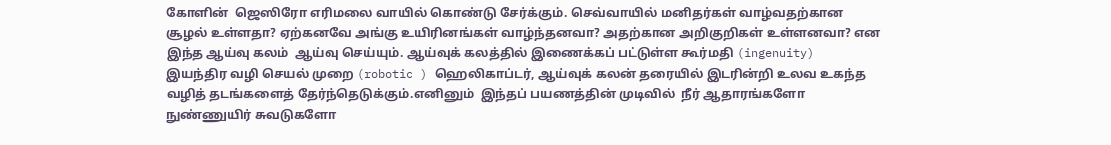கோளின்  ஜெஸிரோ எரிமலை வாயில் கொண்டு சேர்க்கும். செவ்வாயில் மனிதர்கள் வாழ்வதற்கான சூழல் உள்ளதா? ஏற்கனவே அங்கு உயிரினங்கள் வாழ்ந்தனவா? அதற்கான அறிகுறிகள் உள்ளனவா? என   இந்த ஆய்வு கலம்  ஆய்வு செய்யும். ஆய்வுக் கலத்தில் இணைக்கப் பட்டுள்ள கூர்மதி (ingenuity)  இயந்திர வழி செயல் முறை (robotic ) ஹெலிகாப்டர், ஆய்வுக் கலன் தரையில் இடரின்றி உலவ உகந்த வழித் தடங்களைத் தேர்ந்தெடுக்கும்.எனினும்  இந்தப் பயணத்தின் முடிவில்  நீர் ஆதாரங்களோ நுண்ணுயிர் சுவடுகளோ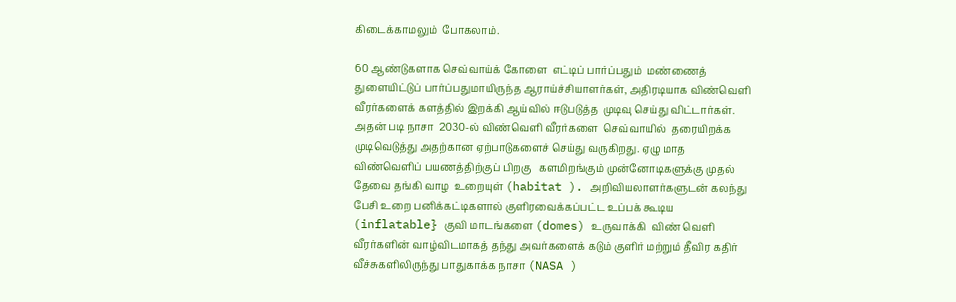கிடைக்காமலும்  போகலாம்.

60 ஆண்டுகளாக செவ்வாய்க் கோளை  எட்டிப் பார்ப்பதும்  மண்ணைத் துளையிட்டுப் பார்ப்பதுமாயிருந்த ஆராய்ச்சியாளர்கள், அதிரடியாக விண்வெளி வீரர்களைக் களத்தில் இறக்கி ஆய்வில் ஈடுபடுத்த  முடிவு செய்து விட்டார்கள். அதன் படி நாசா  2030-ல் விண்வெளி வீரர்களை  செவ்வாயில்  தரையிறக்க முடிவெடுத்து அதற்கான ஏற்பாடுகளைச் செய்து வருகிறது. ஏழு மாத விண்வெளிப் பயணத்திற்குப் பிறகு   களமிறங்கும் முன்னோடிகளுக்கு முதல் தேவை தங்கி வாழ  உறையுள் (habitat ). அறிவியலாளர்களுடன் கலந்து பேசி உறை பனிக்கட்டிகளால் குளிரவைக்கப்பட்ட உப்பக் கூடிய (inflatable} குவி மாடங்களை (domes) உருவாக்கி  விண் வெளி வீரர்களின் வாழ்விடமாகத் தந்து அவர்களைக் கடும் குளிர் மற்றும் தீவிர கதிர் வீச்சுகளிலிருந்து பாதுகாக்க நாசா (NASA )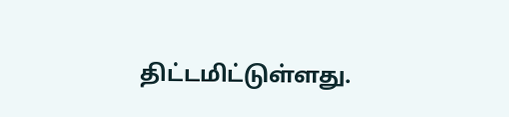திட்டமிட்டுள்ளது.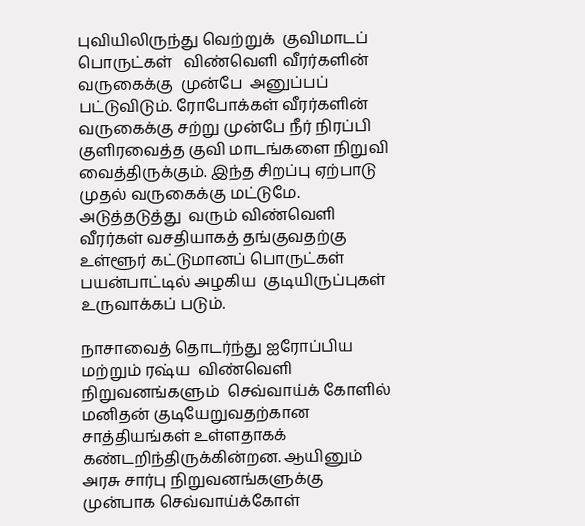புவியிலிருந்து வெற்றுக்  குவிமாடப்  பொருட்கள்   விண்வெளி வீரர்களின் வருகைக்கு  முன்பே  அனுப்பப் பட்டுவிடும். ரோபோக்கள் வீரர்களின் வருகைக்கு சற்று முன்பே நீர் நிரப்பி குளிரவைத்த குவி மாடங்களை நிறுவி வைத்திருக்கும். இந்த சிறப்பு ஏற்பாடு முதல் வருகைக்கு மட்டுமே. அடுத்தடுத்து  வரும் விண்வெளி வீரர்கள் வசதியாகத் தங்குவதற்கு உள்ளூர் கட்டுமானப் பொருட்கள் பயன்பாட்டில் அழகிய  குடியிருப்புகள் உருவாக்கப் படும்.

நாசாவைத் தொடர்ந்து ஐரோப்பிய மற்றும் ரஷ்ய  விண்வெளி நிறுவனங்களும்  செவ்வாய்க் கோளில் மனிதன் குடியேறுவதற்கான சாத்தியங்கள் உள்ளதாகக் கண்டறிந்திருக்கின்றன. ஆயினும் அரசு சார்பு நிறுவனங்களுக்கு  முன்பாக செவ்வாய்க்கோள்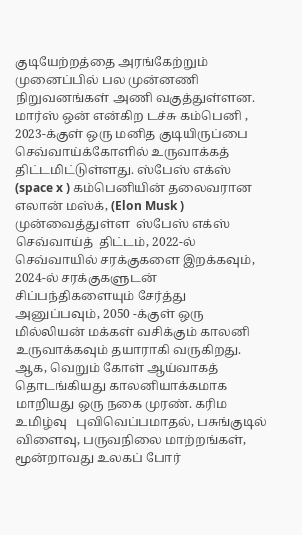குடியேற்றத்தை அரங்கேற்றும் முனைப்பில் பல முன்னணி நிறுவனங்கள் அணி வகுத்துள்ளன. மார்ஸ் ஒன் என்கிற டச்சு கம்பெனி , 2023-க்குள் ஒரு மனித குடியிருப்பை செவ்வாய்க்கோளில் உருவாக்கத் திட்டமிட்டுள்ளது. ஸ்பேஸ் எக்ஸ் (space x ) கம்பெனியின் தலைவரான  எலான் மஸ்க், (Elon Musk ) முன்வைத்துள்ள  ஸ்பேஸ் எக்ஸ் செவ்வாய்த்  திட்டம், 2022-ல் செவ்வாயில் சரக்குகளை இறக்கவும், 2024-ல் சரக்குகளுடன் சிப்பந்திகளையும் சேர்த்து அனுப்பவும், 2050 -க்குள் ஒரு மில்லியன் மக்கள் வசிக்கும் காலனி உருவாக்கவும் தயாராகி வருகிறது. ஆக, வெறும் கோள் ஆய்வாகத் தொடங்கியது காலனியாக்கமாக மாறியது ஒரு நகை முரண். கரிம உமிழ்வு   புவிவெப்பமாதல், பசுங்குடில் விளைவு, பருவநிலை மாற்றங்கள், மூன்றாவது உலகப் போர்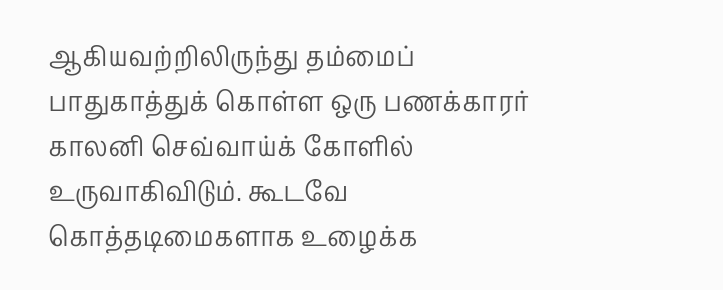ஆகியவற்றிலிருந்து தம்மைப்  பாதுகாத்துக் கொள்ள ஒரு பணக்காரர் காலனி செவ்வாய்க் கோளில் உருவாகிவிடும். கூடவே கொத்தடிமைகளாக உழைக்க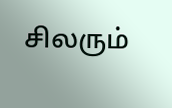சிலரும்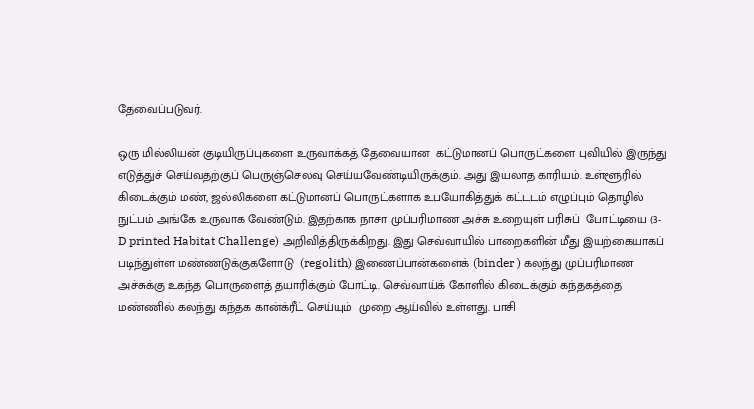தேவைப்படுவர்.

ஒரு மில்லியன் குடியிருப்புகளை உருவாக்கத் தேவையான  கட்டுமானப் பொருட்களை புவியில் இருந்து எடுத்துச் செய்வதற்குப் பெருஞ்செலவு செய்யவேண்டியிருக்கும். அது இயலாத காரியம். உள்ளூரில் கிடைக்கும் மண், ஜல்லிகளை கட்டுமானப் பொருட்களாக உபயோகித்துக் கட்டடம் எழுப்பும் தொழில் நுட்பம் அங்கே உருவாக வேண்டும். இதற்காக நாசா முப்பரிமாண அச்சு உறையுள் பரிசுப்  போட்டியை (3-D printed Habitat Challenge) அறிவித்திருக்கிறது. இது செவ்வாயில் பாறைகளின் மீது இயற்கையாகப் படிந்துள்ள மண்ணடுக்குகளோடு  (regolith) இணைப்பான்களைக் (binder ) கலந்து முப்பரிமாண அச்சுக்கு உகந்த பொருளைத் தயாரிக்கும் போட்டி. செவ்வாய்க் கோளில் கிடைக்கும் கந்தகத்தை மண்ணில் கலந்து கந்தக கான்க்ரீட் செய்யும்  முறை ஆய்வில் உள்ளது. பாசி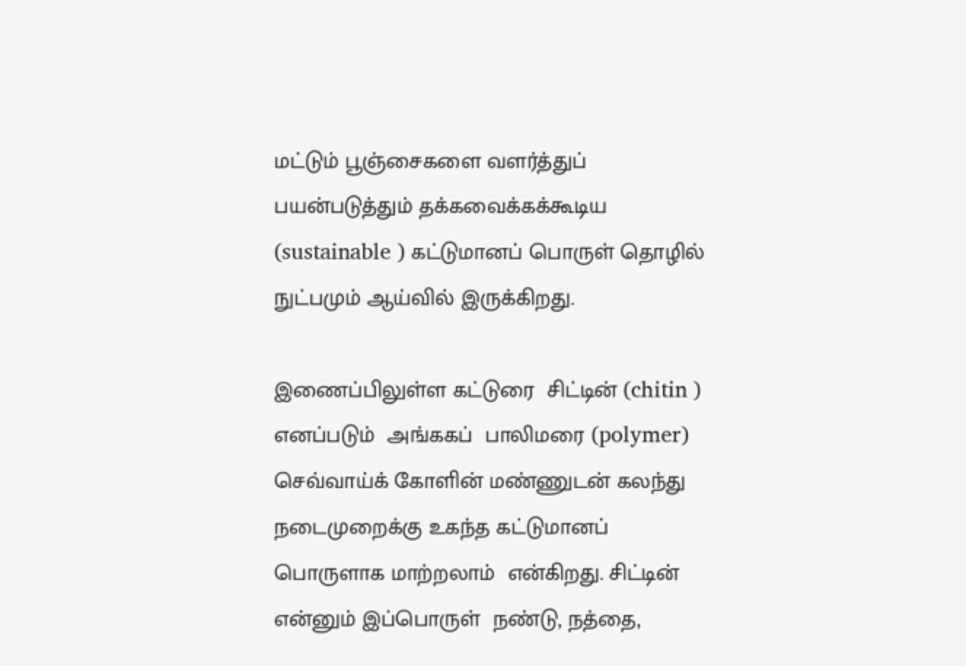மட்டும் பூஞ்சைகளை வளர்த்துப் பயன்படுத்தும் தக்கவைக்கக்கூடிய  (sustainable ) கட்டுமானப் பொருள் தொழில் நுட்பமும் ஆய்வில் இருக்கிறது.

இணைப்பிலுள்ள கட்டுரை  சிட்டின் (chitin ) எனப்படும்  அங்ககப்  பாலிமரை (polymer) செவ்வாய்க் கோளின் மண்ணுடன் கலந்து நடைமுறைக்கு உகந்த கட்டுமானப் பொருளாக மாற்றலாம்  என்கிறது. சிட்டின் என்னும் இப்பொருள்  நண்டு, நத்தை,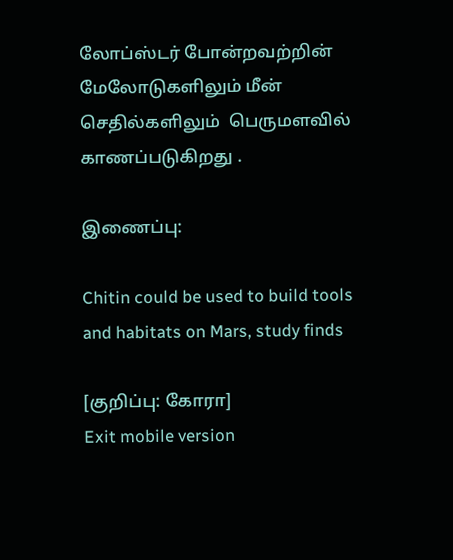லோப்ஸ்டர் போன்றவற்றின் மேலோடுகளிலும் மீன் செதில்களிலும்  பெருமளவில் காணப்படுகிறது .

இணைப்பு:

Chitin could be used to build tools and habitats on Mars, study finds

[குறிப்பு: கோரா]
Exit mobile version